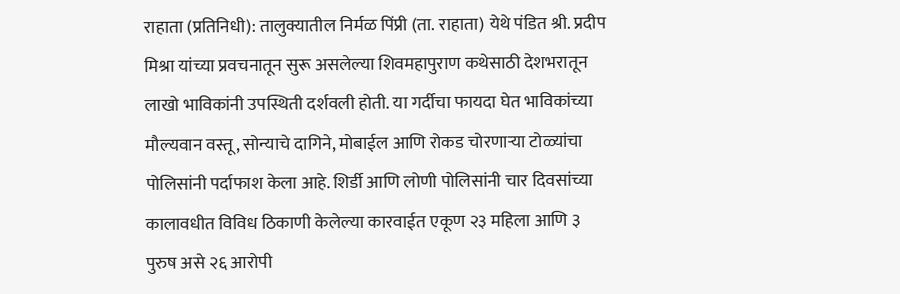राहाता (प्रतिनिधी): तालुक्यातील निर्मळ पिंप्री (ता. राहाता) येथे पंडित श्री. प्रदीप मिश्रा यांच्या प्रवचनातून सुरू असलेल्या शिवमहापुराण कथेसाठी देशभरातून लाखो भाविकांनी उपस्थिती दर्शवली होती. या गर्दीचा फायदा घेत भाविकांच्या मौल्यवान वस्तू, सोन्याचे दागिने, मोबाईल आणि रोकड चोरणाऱ्या टोळ्यांचा पोलिसांनी पर्दाफाश केला आहे. शिर्डी आणि लोणी पोलिसांनी चार दिवसांच्या कालावधीत विविध ठिकाणी केलेल्या कारवाईत एकूण २३ महिला आणि ३ पुरुष असे २६ आरोपी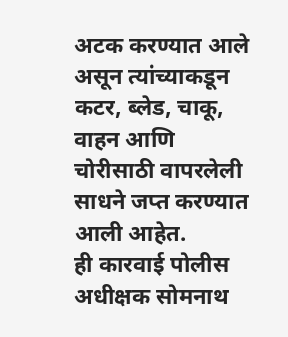अटक करण्यात आले असून त्यांच्याकडून कटर, ब्लेड, चाकू, वाहन आणि चोरीसाठी वापरलेली साधने जप्त करण्यात आली आहेत.
ही कारवाई पोलीस अधीक्षक सोमनाथ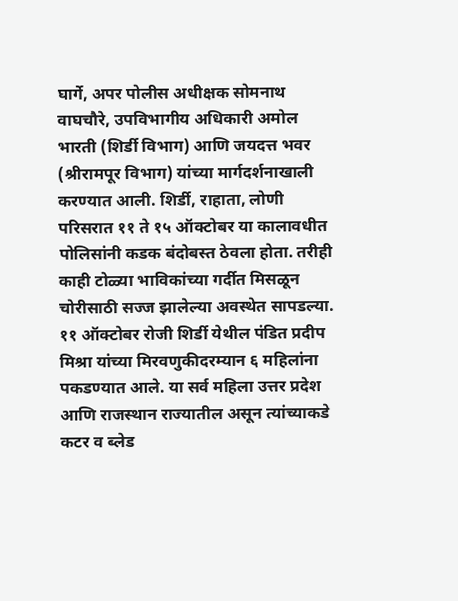घार्गे, अपर पोलीस अधीक्षक सोमनाथ वाघचौरे, उपविभागीय अधिकारी अमोल भारती (शिर्डी विभाग) आणि जयदत्त भवर (श्रीरामपूर विभाग) यांच्या मार्गदर्शनाखाली करण्यात आली. शिर्डी, राहाता, लोणी परिसरात ११ ते १५ ऑक्टोबर या कालावधीत पोलिसांनी कडक बंदोबस्त ठेवला होता. तरीही काही टोळ्या भाविकांच्या गर्दीत मिसळून चोरीसाठी सज्ज झालेल्या अवस्थेत सापडल्या.
११ ऑक्टोबर रोजी शिर्डी येथील पंडित प्रदीप मिश्रा यांच्या मिरवणुकीदरम्यान ६ महिलांना पकडण्यात आले. या सर्व महिला उत्तर प्रदेश आणि राजस्थान राज्यातील असून त्यांच्याकडे कटर व ब्लेड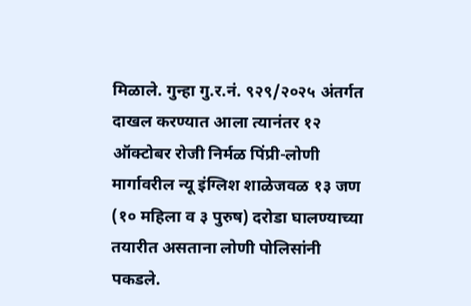मिळाले. गुन्हा गु.र.नं. ९२९/२०२५ अंतर्गत दाखल करण्यात आला त्यानंतर १२ ऑक्टोबर रोजी निर्मळ पिंप्री-लोणी मार्गावरील न्यू इंग्लिश शाळेजवळ १३ जण (१० महिला व ३ पुरुष) दरोडा घालण्याच्या तयारीत असताना लोणी पोलिसांनी पकडले.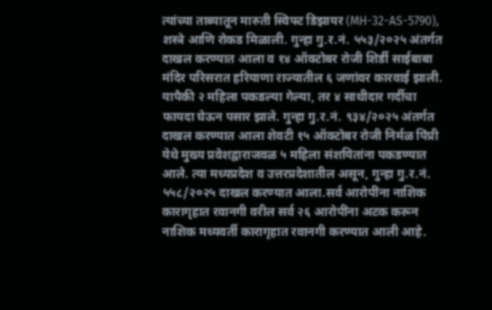त्यांच्या ताब्यातून मारुती स्विफ्ट डिझायर (MH-32-AS-5790), शस्त्रे आणि रोकड मिळाली. गुन्हा गु.र.नं. ५५३/२०२५ अंतर्गत दाखल करण्यात आला व १४ ऑक्टोबर रोजी शिर्डी साईबाबा मंदिर परिसरात हरियाणा राज्यातील ६ जणांवर कारवाई झाली. यापैकी २ महिला पकडल्या गेल्या, तर ४ साथीदार गर्दीचा फायदा घेऊन पसार झाले. गुन्हा गु.र.नं. ९३४/२०२५ अंतर्गत दाखल करण्यात आला शेवटी १५ ऑक्टोबर रोजी निर्मळ पिंप्री येथे मुख्य प्रवेशद्वाराजवळ ५ महिला संशयितांना पकडण्यात आले. त्या मध्यप्रदेश व उत्तरप्रदेशातील असून, गुन्हा गु.र.नं. ५५८/२०२५ दाखल करण्यात आला.सर्व आरोपींना नाशिक कारागृहात रवानगी वरील सर्व २६ आरोपींना अटक करून नाशिक मध्यवर्ती कारागृहात रवानगी करण्यात आली आहे.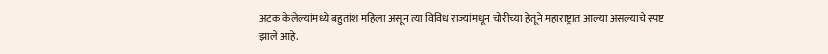अटक केलेल्यांमध्ये बहुतांश महिला असून त्या विविध राज्यांमधून चोरीच्या हेतूने महाराष्ट्रात आल्या असल्याचे स्पष्ट झाले आहे.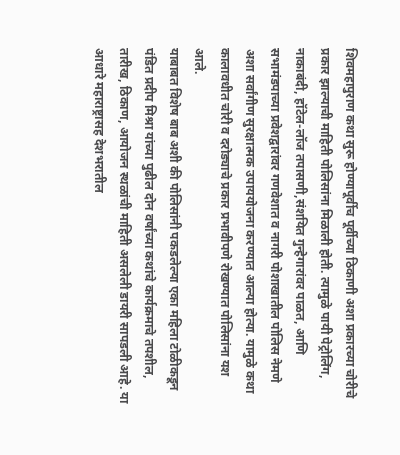शिवमहापुराण कथा सुरू होण्यापूर्वीच पूर्वीच्या ठिकाणी अशा प्रकारच्या चोरीचे प्रकार झाल्याची माहिती पोलिसांना मिळाली होती. त्यामुळे पायी पेट्रोलिंग, नाकाबंदी, हॉटेल-लॉज तपासणी,संशयित गुन्हेगारांवर पाळत, आणि सभामंडपाच्या प्रवेशद्वारांवर गणवेशात व नागरी पोशाखातील पोलिस नेमणे अशा सर्वांगीण सुरक्षात्मक उपाययोजना करण्यात आल्या होत्या. यामुळे कथा कालावधीत चोरी व दरोड्याचे प्रकार प्रभावीपणे रोखण्यात पोलिसांना यश आले.
याबाबत विशेष बाब अशी की पोलिसांनी पकडलेल्या एका महिला टोळीकडून पंडित प्रदीप मिश्रा यांच्या पुढील दोन वर्षांच्या कथांचे कार्यक्रमाचे तपशील, तारीख, ठिकाण, आयोजन स्थळांची माहिती असलेली डायरी सापडली आहे. या आधारे महाराष्ट्रासह देशभरातील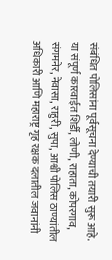संबंधित पोलिसांना पूर्वसूचना देण्याची तयारी सुरू आहे. या संपूर्ण कारवाईत शिर्डी, लोणी, राहाता, कोपरगाव, संगमनेर, नेवासा, राहुरी, सुपा, आश्वी पोलिस ठाण्यांतील अधिकारी आणि महाराष्ट्र गृह रक्षक दलातील जवानांनी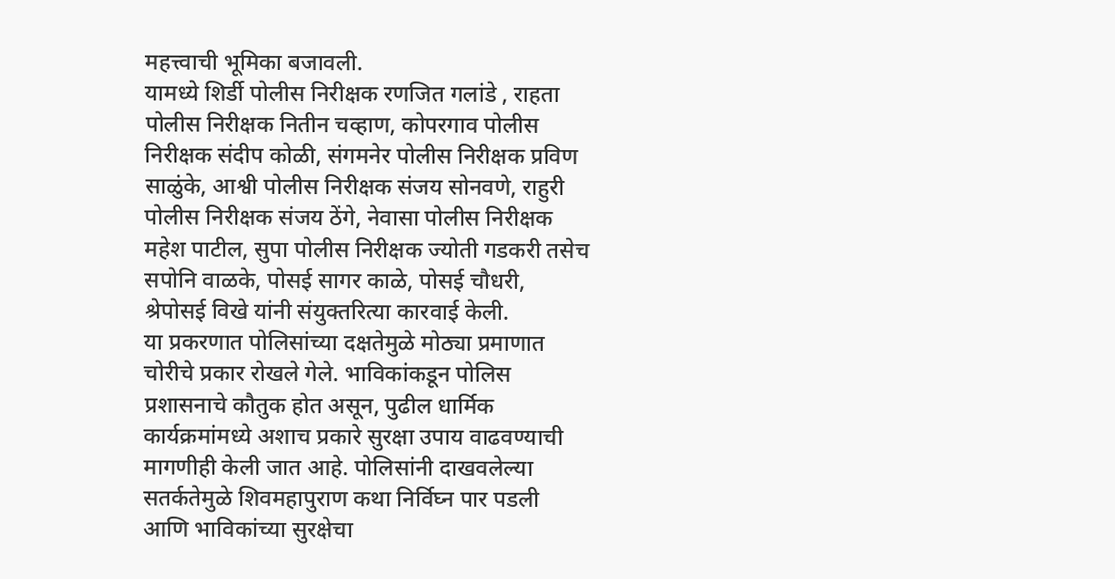महत्त्वाची भूमिका बजावली.
यामध्ये शिर्डी पोलीस निरीक्षक रणजित गलांडे , राहता पोलीस निरीक्षक नितीन चव्हाण, कोपरगाव पोलीस निरीक्षक संदीप कोळी, संगमनेर पोलीस निरीक्षक प्रविण साळुंके, आश्वी पोलीस निरीक्षक संजय सोनवणे, राहुरी पोलीस निरीक्षक संजय ठेंगे, नेवासा पोलीस निरीक्षक महेश पाटील, सुपा पोलीस निरीक्षक ज्योती गडकरी तसेच सपोनि वाळके, पोसई सागर काळे, पोसई चौधरी, श्रेपोसई विखे यांनी संयुक्तरित्या कारवाई केली.
या प्रकरणात पोलिसांच्या दक्षतेमुळे मोठ्या प्रमाणात चोरीचे प्रकार रोखले गेले. भाविकांकडून पोलिस प्रशासनाचे कौतुक होत असून, पुढील धार्मिक कार्यक्रमांमध्ये अशाच प्रकारे सुरक्षा उपाय वाढवण्याची मागणीही केली जात आहे. पोलिसांनी दाखवलेल्या सतर्कतेमुळे शिवमहापुराण कथा निर्विघ्न पार पडली आणि भाविकांच्या सुरक्षेचा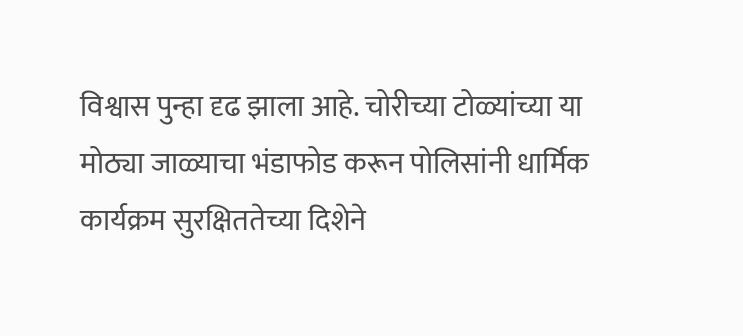विश्वास पुन्हा दृढ झाला आहे. चोरीच्या टोळ्यांच्या या मोठ्या जाळ्याचा भंडाफोड करून पोलिसांनी धार्मिक कार्यक्रम सुरक्षिततेच्या दिशेने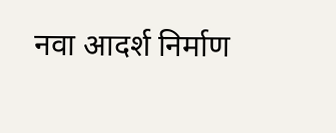नवा आदर्श निर्माण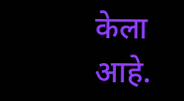केला आहे.